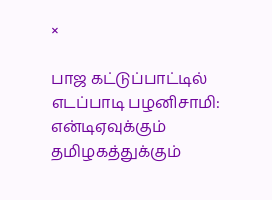×

பாஜ கட்டுப்பாட்டில் எடப்பாடி பழனிசாமி: என்டிஏவுக்கும் தமிழகத்துக்கும்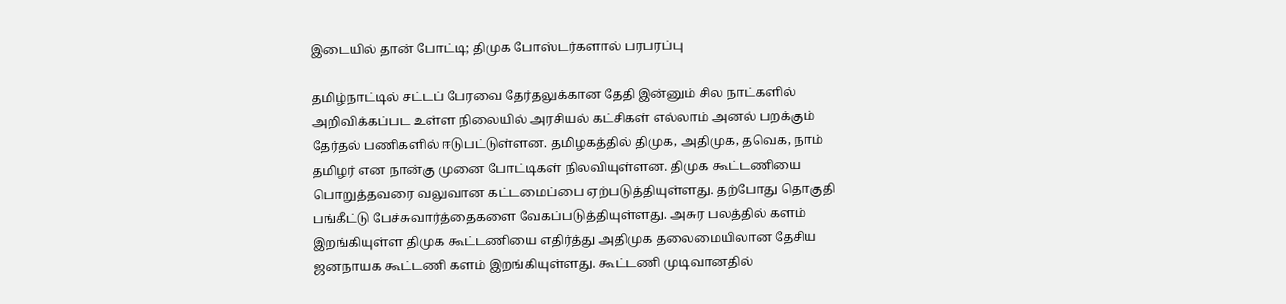இடையில் தான் போட்டி; திமுக போஸ்டர்களால் பரபரப்பு

தமிழ்நாட்டில் சட்டப் பேரவை தேர்தலுக்கான தேதி இன்னும் சில நாட்களில் அறிவிக்கப்பட உள்ள நிலையில் அரசியல் கட்சிகள் எல்லாம் அனல் பறக்கும் தேர்தல் பணிகளில் ஈடுபட்டுள்ளன. தமிழகத்தில் திமுக, அதிமுக, தவெக, நாம் தமிழர் என நான்கு முனை போட்டிகள் நிலவியுள்ளன. திமுக கூட்டணியை பொறுத்தவரை வலுவான கட்டமைப்பை ஏற்படுத்தியுள்ளது. தற்போது தொகுதி பங்கீட்டு பேச்சுவார்த்தைகளை வேகப்படுத்தியுள்ளது. அசுர பலத்தில் களம் இறங்கியுள்ள திமுக கூட்டணியை எதிர்த்து அதிமுக தலைமையிலான தேசிய ஜனநாயக கூட்டணி களம் இறங்கியுள்ளது. கூட்டணி முடிவானதில்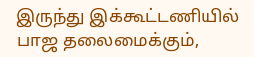இருந்து இக்கூட்டணியில் பாஜ தலைமைக்கும்,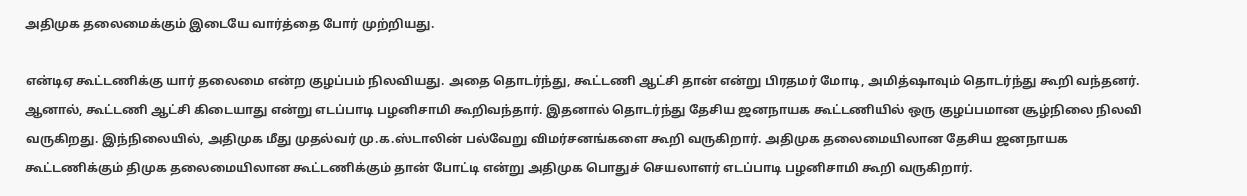அதிமுக தலைமைக்கும் இடையே வார்த்தை போர் முற்றியது.

என்டிஏ கூட்டணிக்கு யார் தலைமை என்ற குழப்பம் நிலவியது. அதை தொடர்ந்து, கூட்டணி ஆட்சி தான் என்று பிரதமர் மோடி, அமித்ஷாவும் தொடர்ந்து கூறி வந்தனர். ஆனால், கூட்டணி ஆட்சி கிடையாது என்று எடப்பாடி பழனிசாமி கூறிவந்தார். இதனால் தொடர்ந்து தேசிய ஜனநாயக கூட்டணியில் ஒரு குழப்பமான சூழ்நிலை நிலவி வருகிறது. இந்நிலையில், அதிமுக மீது முதல்வர் மு.க.ஸ்டாலின் பல்வேறு விமர்சனங்களை கூறி வருகிறார். அதிமுக தலைமையிலான தேசிய ஜனநாயக கூட்டணிக்கும் திமுக தலைமையிலான கூட்டணிக்கும் தான் போட்டி என்று அதிமுக பொதுச் செயலாளர் எடப்பாடி பழனிசாமி கூறி வருகிறார்.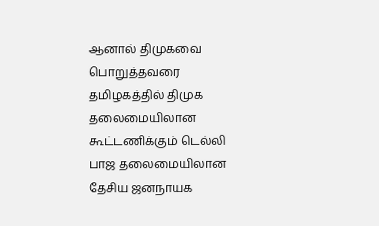ஆனால் திமுகவை பொறுத்தவரை தமிழகத்தில் திமுக தலைமையிலான கூட்டணிக்கும் டெல்லி பாஜ தலைமையிலான தேசிய ஜனநாயக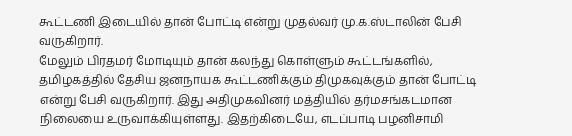கூட்டணி இடையில் தான் போட்டி என்று முதல்வர் மு.க.ஸ்டாலின் பேசி வருகிறார்.
மேலும் பிரதமர் மோடியும் தான் கலந்து கொள்ளும் கூட்டங்களில், தமிழகத்தில் தேசிய ஜனநாயக கூட்டணிக்கும் திமுகவுக்கும் தான் போட்டி என்று பேசி வருகிறார். இது அதிமுகவினர் மத்தியில் தர்மசங்கடமான நிலையை உருவாக்கியுள்ளது. இதற்கிடையே, எடப்பாடி பழனிசாமி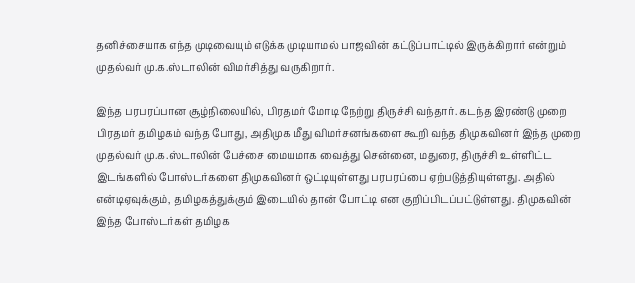தனிச்சையாக எந்த முடிவையும் எடுக்க முடியாமல் பாஜவின் கட்டுப்பாட்டில் இருக்கிறார் என்றும் முதல்வர் மு.க.ஸ்டாலின் விமர்சித்து வருகிறார்.

இந்த பரபரப்பான சூழ்நிலையில், பிரதமர் மோடி நேற்று திருச்சி வந்தார். கடந்த இரண்டு முறை பிரதமர் தமிழகம் வந்த போது, அதிமுக மீது விமர்சனங்களை கூறி வந்த திமுகவினர் இந்த முறை முதல்வர் மு.க.ஸ்டாலின் பேச்சை மையமாக வைத்து சென்னை, மதுரை, திருச்சி உள்ளிட்ட இடங்களில் போஸ்டர்களை திமுகவினர் ஒட்டியுள்ளது பரபரப்பை ஏற்படுத்தியுள்ளது. அதில் என்டிஏவுக்கும், தமிழகத்துக்கும் இடையில் தான் போட்டி என குறிப்பிடப்பட்டுள்ளது. திமுகவின் இந்த போஸ்டர்கள் தமிழக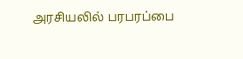அரசியலில் பரபரப்பை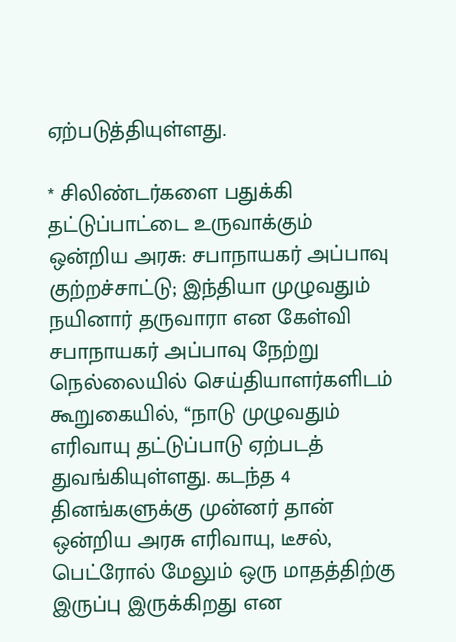ஏற்படுத்தியுள்ளது.

* சிலிண்டர்களை பதுக்கி தட்டுப்பாட்டை உருவாக்கும் ஒன்றிய அரசு: சபாநாயகர் அப்பாவு குற்றச்சாட்டு; இந்தியா முழுவதும் நயினார் தருவாரா என கேள்வி
சபாநாயகர் அப்பாவு நேற்று நெல்லையில் செய்தியாளர்களிடம் கூறுகையில், ‘‘நாடு முழுவதும் எரிவாயு தட்டுப்பாடு ஏற்படத் துவங்கியுள்ளது. கடந்த 4 தினங்களுக்கு முன்னர் தான் ஒன்றிய அரசு எரிவாயு, டீசல், பெட்ரோல் மேலும் ஒரு மாதத்திற்கு இருப்பு இருக்கிறது என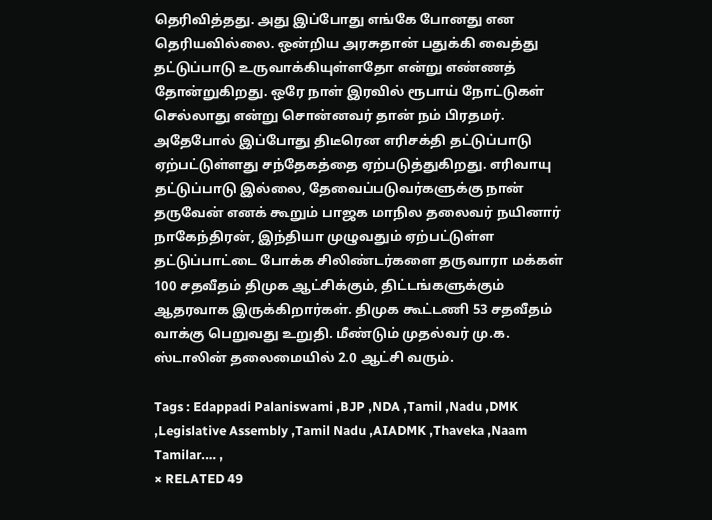தெரிவித்தது. அது இப்போது எங்கே போனது என தெரியவில்லை. ஒன்றிய அரசுதான் பதுக்கி வைத்து தட்டுப்பாடு உருவாக்கியுள்ளதோ என்று எண்ணத் தோன்றுகிறது. ஒரே நாள் இரவில் ரூபாய் நோட்டுகள் செல்லாது என்று சொன்னவர் தான் நம் பிரதமர். அதேபோல் இப்போது திடீரென எரிசக்தி தட்டுப்பாடு ஏற்பட்டுள்ளது சந்தேகத்தை ஏற்படுத்துகிறது. எரிவாயு தட்டுப்பாடு இல்லை, தேவைப்படுவர்களுக்கு நான் தருவேன் எனக் கூறும் பாஜக மாநில தலைவர் நயினார் நாகேந்திரன், இந்தியா முழுவதும் ஏற்பட்டுள்ள தட்டுப்பாட்டை போக்க சிலிண்டர்களை தருவாரா மக்கள் 100 சதவீதம் திமுக ஆட்சிக்கும், திட்டங்களுக்கும் ஆதரவாக இருக்கிறார்கள். திமுக கூட்டணி 53 சதவீதம் வாக்கு பெறுவது உறுதி. மீண்டும் முதல்வர் மு.க. ஸ்டாலின் தலைமையில் 2.0 ஆட்சி வரும்.

Tags : Edappadi Palaniswami ,BJP ,NDA ,Tamil ,Nadu ,DMK ,Legislative Assembly ,Tamil Nadu ,AIADMK ,Thaveka ,Naam Tamilar.… ,
× RELATED 49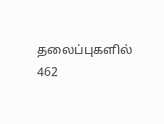தலைப்புகளில் 462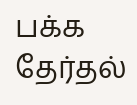பக்க தேர்தல்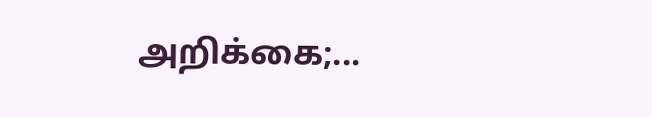அறிக்கை;...